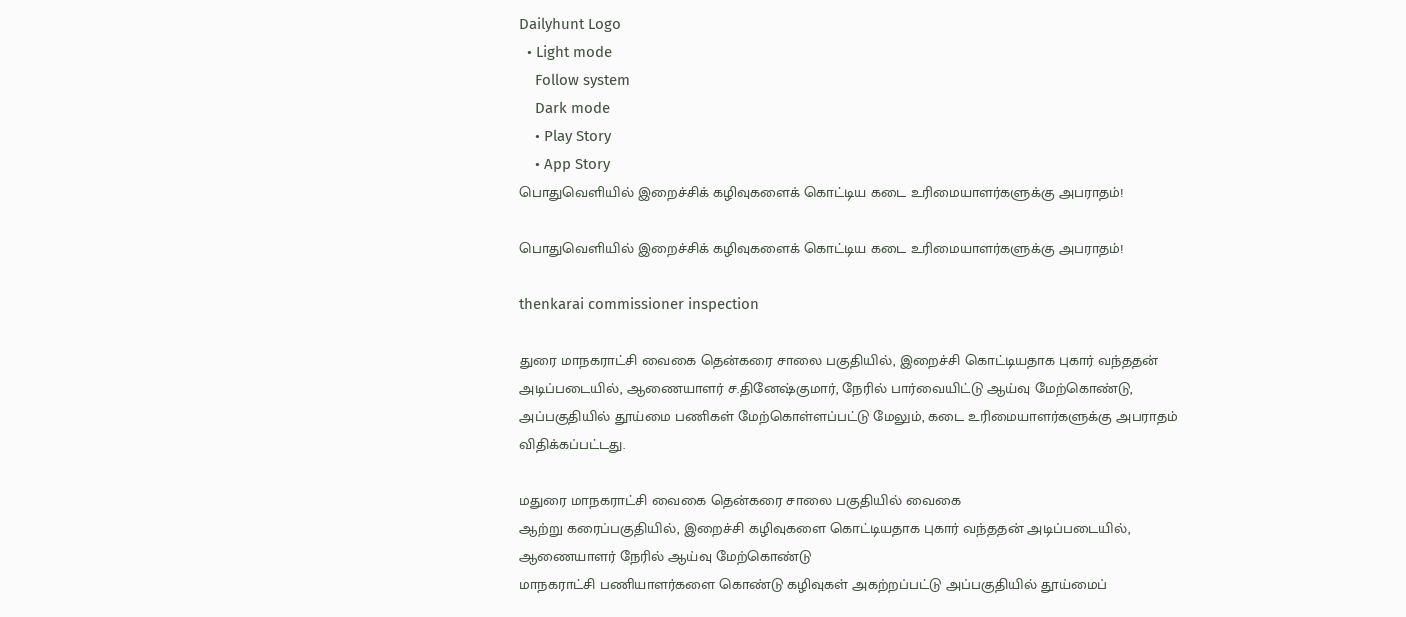Dailyhunt Logo
  • Light mode
    Follow system
    Dark mode
    • Play Story
    • App Story
பொதுவெளியில் இறைச்சிக் கழிவுகளைக் கொட்டிய கடை உரிமையாளர்களுக்கு அபராதம்!

பொதுவெளியில் இறைச்சிக் கழிவுகளைக் கொட்டிய கடை உரிமையாளர்களுக்கு அபராதம்!

thenkarai commissioner inspection

துரை மாநகராட்சி வைகை தென்கரை சாலை பகுதியில், இறைச்சி கொட்டியதாக புகார் வந்ததன் அடிப்படையில், ஆணையாளர் ச.தினேஷ்குமார், நேரில் பார்வையிட்டு ஆய்வு மேற்கொண்டு, அப்பகுதியில் தூய்மை பணிகள் மேற்கொள்ளப்பட்டு மேலும், கடை உரிமையாளர்களுக்கு அபராதம் விதிக்கப்பட்டது.

மதுரை மாநகராட்சி வைகை தென்கரை சாலை பகுதியில் வைகை
ஆற்று கரைப்பகுதியில், இறைச்சி கழிவுகளை கொட்டியதாக புகார் வந்ததன் அடிப்படையில், ஆணையாளர் நேரில் ஆய்வு மேற்கொண்டு
மாநகராட்சி பணியாளர்களை கொண்டு கழிவுகள் அகற்றப்பட்டு அப்பகுதியில் தூய்மைப்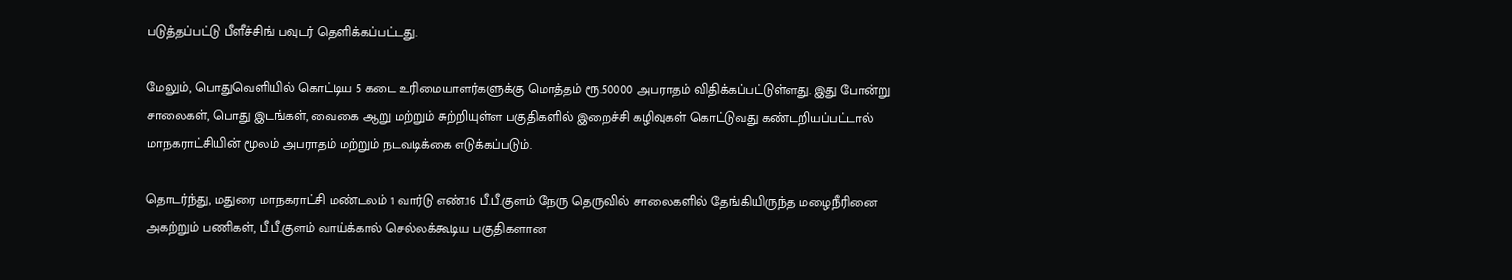படுத்தப்பட்டு பீளீச்சிங் பவுடர் தெளிக்கப்பட்டது.

மேலும், பொதுவெளியில் கொட்டிய 5 கடை உரிமையாளர்களுக்கு மொத்தம் ரூ.50000 அபராதம் விதிக்கப்பட்டுள்ளது. இது போன்று சாலைகள், பொது இடங்கள், வைகை ஆறு மற்றும் சுற்றியுள்ள பகுதிகளில் இறைச்சி கழிவுகள் கொட்டுவது கண்டறியப்பட்டால் மாநகராட்சியின் மூலம் அபராதம் மற்றும் நடவடிக்கை எடுக்கப்படும்.

தொடர்ந்து, மதுரை மாநகராட்சி மண்டலம் 1 வார்டு எண்.16 பீ.பீ.குளம் நேரு தெருவில் சாலைகளில் தேங்கியிருந்த மழைநீரினை அகற்றும் பணிகள், பீ.பீ.குளம் வாய்க்கால் செல்லக்கூடிய பகுதிகளான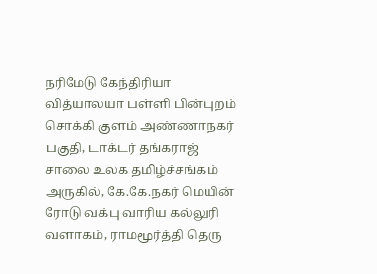நரிமேடு கேந்திரியா வித்யாலயா பள்ளி பின்புறம் சொக்கி குளம் அண்ணாநகர் பகுதி, டாக்டர் தங்கராஜ் சாலை உலக தமிழ்ச்சங்கம் அருகில், கே.கே.நகர் மெயின் ரோடு வக்பு வாரிய கல்லுரி வளாகம், ராமமூர்த்தி தெரு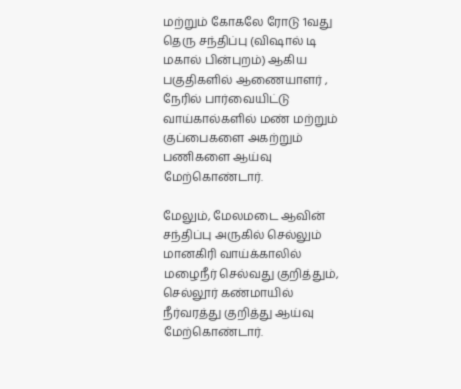மற்றும் கோகலே ரோடு 1வது தெரு சந்திப்பு (விஷால் டி மகால் பின்புறம்) ஆகிய பகுதிகளில் ஆணையாளர் , நேரில் பார்வையிட்டு வாய்கால்களில் மண் மற்றும் குப்பைகளை அகற்றும் பணிகளை ஆய்வு மேற்கொண்டார்.

மேலும், மேலமடை ஆவின் சந்திப்பு அருகில் செல்லும் மானகிரி வாய்க்காலில் மழைநீர் செல்வது குறித்தும், செல்லூர் கண்மாயில் நீர்வரத்து குறித்து ஆய்வு மேற்கொண்டார்.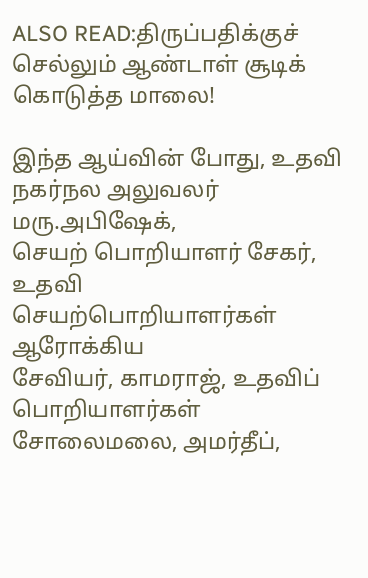ALSO READ:திருப்பதிக்குச் செல்லும் ஆண்டாள் சூடிக் கொடுத்த மாலை!

இந்த ஆய்வின் போது, உதவி நகர்நல அலுவலர் மரு.அபிஷேக்,
செயற் பொறியாளர் சேகர், உதவி செயற்பொறியாளர்கள் ஆரோக்கிய
சேவியர், காமராஜ், உதவிப் பொறியாளர்கள் சோலைமலை, அமர்தீப்,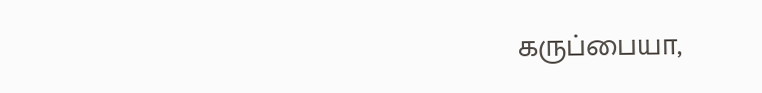கருப்பையா,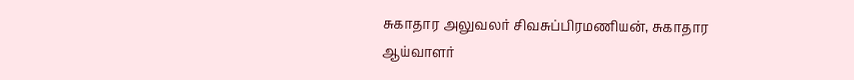சுகாதார அலுவலர் சிவசுப்பிரமணியன், சுகாதார
ஆய்வாளர்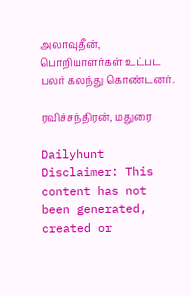அலாவுதீன், பொறியாளர்கள் உட்பட பலர் கலந்து கொண்டனர்.

ரவிச்சந்திரன், மதுரை

Dailyhunt
Disclaimer: This content has not been generated, created or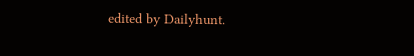edited by Dailyhunt.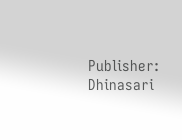Publisher: Dhinasari